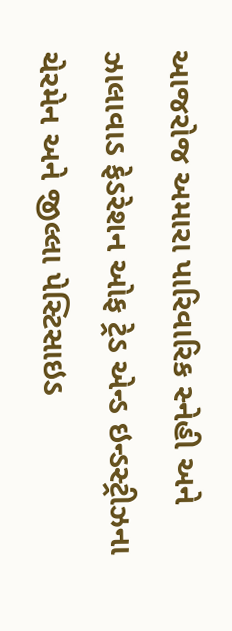આજરોજ અમારા પારિવારિક સ્નેહી અને ઝાલાવાડ ફેડરેશન ઓફ ટ્રેડ એન્ડ ઇન્ડસ્ટ્રીઝના ચેરમેન અને જીલ્લા પેસ્ટિસાઇડ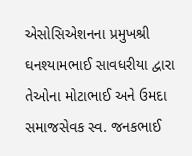એસોસિએશનના પ્રમુખશ્રી ઘનશ્યામભાઈ સાવધરીયા દ્વારા તેઓના મોટાભાઈ અને ઉમદા સમાજસેવક સ્વ. જનકભાઈ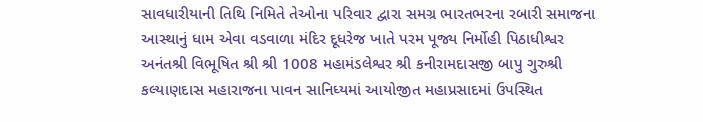સાવધારીયાની તિથિ નિમિતે તેઓના પરિવાર દ્વારા સમગ્ર ભારતભરના રબારી સમાજના આસ્થાનું ધામ એવા વડવાળા મંદિર દૂધરેજ ખાતે પરમ પૂજ્ય નિર્મોહી પિઠાધીશ્વર અનંતશ્રી વિભૂષિત શ્રી શ્રી 1008 મહામંડલેશ્વર શ્રી કનીરામદાસજી બાપુ ગુરુશ્રી કલ્યાણદાસ મહારાજના પાવન સાનિધ્યમાં આયોજીત મહાપ્રસાદમાં ઉપસ્થિત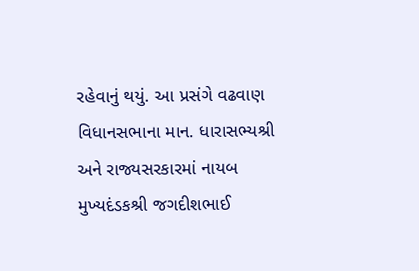રહેવાનું થયું. આ પ્રસંગે વઢવાણ વિધાનસભાના માન. ધારાસભ્યશ્રી અને રાજ્યસરકારમાં નાયબ મુખ્યદંડકશ્રી જગદીશભાઈ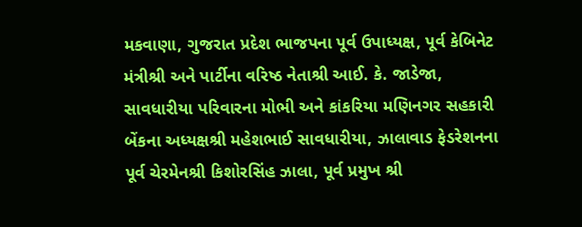મકવાણા, ગુજરાત પ્રદેશ ભાજપના પૂર્વ ઉપાધ્યક્ષ, પૂર્વ કેબિનેટ મંત્રીશ્રી અને પાર્ટીના વરિષ્ઠ નેતાશ્રી આઈ. કે. જાડેજા, સાવધારીયા પરિવારના મોભી અને કાંકરિયા મણિનગર સહકારી બેંકના અધ્યક્ષશ્રી મહેશભાઈ સાવધારીયા, ઝાલાવાડ ફેડરેશનના પૂર્વ ચેરમેનશ્રી કિશોરસિંહ ઝાલા, પૂર્વ પ્રમુખ શ્રી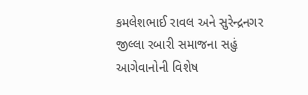કમલેશભાઈ રાવલ અને સુરેન્દ્રનગર જીલ્લા રબારી સમાજના સહું આગેવાનોની વિશેષ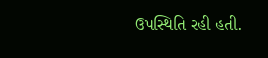ઉપસ્થિતિ રહી હતી.